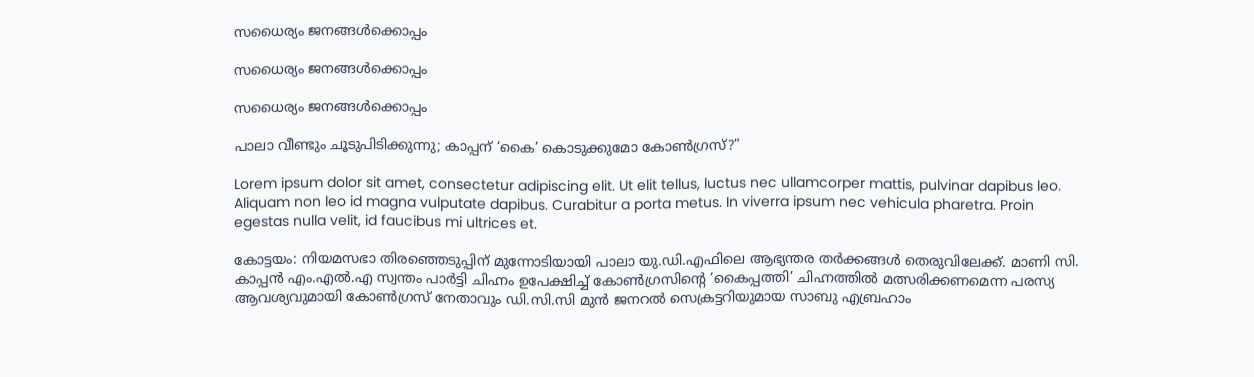സധൈര്യം ജനങ്ങൾക്കൊപ്പം

സധൈര്യം ജനങ്ങൾക്കൊപ്പം

സധൈര്യം ജനങ്ങൾക്കൊപ്പം

പാലാ വീണ്ടും ചൂടുപിടിക്കുന്നു; കാപ്പന് ‘കൈ’ കൊടുക്കുമോ കോൺഗ്രസ്?”

Lorem ipsum dolor sit amet, consectetur adipiscing elit. Ut elit tellus, luctus nec ullamcorper mattis, pulvinar dapibus leo. Aliquam non leo id magna vulputate dapibus. Curabitur a porta metus. In viverra ipsum nec vehicula pharetra. Proin egestas nulla velit, id faucibus mi ultrices et.

കോട്ടയം: നിയമസഭാ തിരഞ്ഞെടുപ്പിന് മുന്നോടിയായി പാലാ യു.ഡി.എഫിലെ ആഭ്യന്തര തർക്കങ്ങൾ തെരുവിലേക്ക്. മാണി സി. കാപ്പൻ എം.എൽ.എ സ്വന്തം പാർട്ടി ചിഹ്നം ഉപേക്ഷിച്ച് കോൺഗ്രസിന്റെ ‘കൈപ്പത്തി’ ചിഹ്നത്തിൽ മത്സരിക്കണമെന്ന പരസ്യ ആവശ്യവുമായി കോൺഗ്രസ് നേതാവും ഡി.സി.സി മുൻ ജനറൽ സെക്രട്ടറിയുമായ സാബു എബ്രഹാം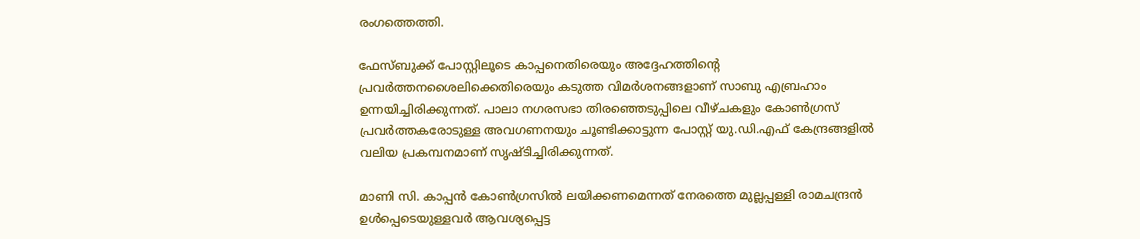രംഗത്തെത്തി.

ഫേസ്ബുക്ക് പോസ്റ്റിലൂടെ കാപ്പനെതിരെയും അദ്ദേഹത്തിന്റെ പ്രവർത്തനശൈലിക്കെതിരെയും കടുത്ത വിമർശനങ്ങളാണ് സാബു എബ്രഹാം ഉന്നയിച്ചിരിക്കുന്നത്. പാലാ നഗരസഭാ തിരഞ്ഞെടുപ്പിലെ വീഴ്ചകളും കോൺഗ്രസ് പ്രവർത്തകരോടുള്ള അവഗണനയും ചൂണ്ടിക്കാട്ടുന്ന പോസ്റ്റ് യു.ഡി.എഫ് കേന്ദ്രങ്ങളിൽ വലിയ പ്രകമ്പനമാണ് സൃഷ്ടിച്ചിരിക്കുന്നത്.

മാണി സി. കാപ്പൻ കോൺഗ്രസിൽ ലയിക്കണമെന്നത് നേരത്തെ മുല്ലപ്പള്ളി രാമചന്ദ്രൻ ഉൾപ്പെടെയുള്ളവർ ആവശ്യപ്പെട്ട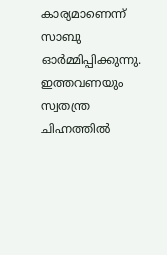കാര്യമാണെന്ന് സാബു ഓർമ്മിപ്പിക്കുന്നു. ഇത്തവണയും സ്വതന്ത്ര ചിഹ്നത്തിൽ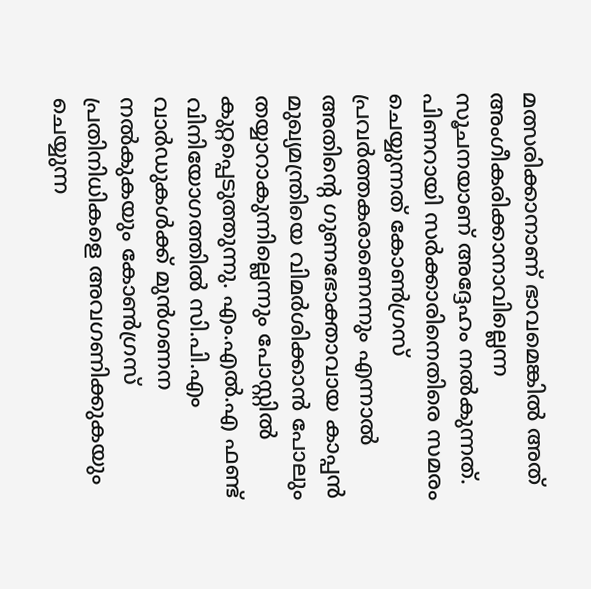മത്സരിക്കാനാണ് ഭാവമെങ്കിൽ അത് അംഗീകരിക്കാനാവില്ലെന്ന സൂചനയാണ് അദ്ദേഹം നൽകുന്നത്. പിണറായി സർക്കാരിനെതിരെ സമരം ചെയ്യുന്നത് കോൺഗ്രസ് പ്രവർത്തകരാണെന്നും എന്നാൽ അതിന്റെ ഗുണഭോക്താവായ കാപ്പൻ മുഖ്യമന്ത്രിയെ വിമർശിക്കാൻ പോലും തയ്യാറാകുന്നില്ലെന്നും പോസ്റ്റിൽ കുറ്റപ്പെടുത്തുന്നു. എം.എൽ.എ ഫണ്ട് വിനിയോഗത്തിൽ സി.പി.എം വാർഡുകൾക്ക് മുൻഗണന നൽകുകയും കോൺഗ്രസ് പ്രതിനിധികളെ അവഗണിക്കുകയും ചെയ്യുന്ന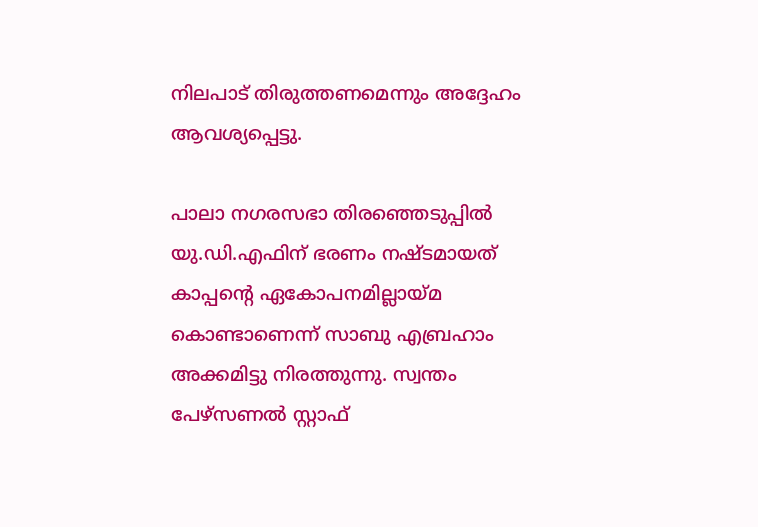നിലപാട് തിരുത്തണമെന്നും അദ്ദേഹം ആവശ്യപ്പെട്ടു.

പാലാ നഗരസഭാ തിരഞ്ഞെടുപ്പിൽ യു.ഡി.എഫിന് ഭരണം നഷ്ടമായത് കാപ്പന്റെ ഏകോപനമില്ലായ്മ കൊണ്ടാണെന്ന് സാബു എബ്രഹാം അക്കമിട്ടു നിരത്തുന്നു. സ്വന്തം പേഴ്സണൽ സ്റ്റാഫ്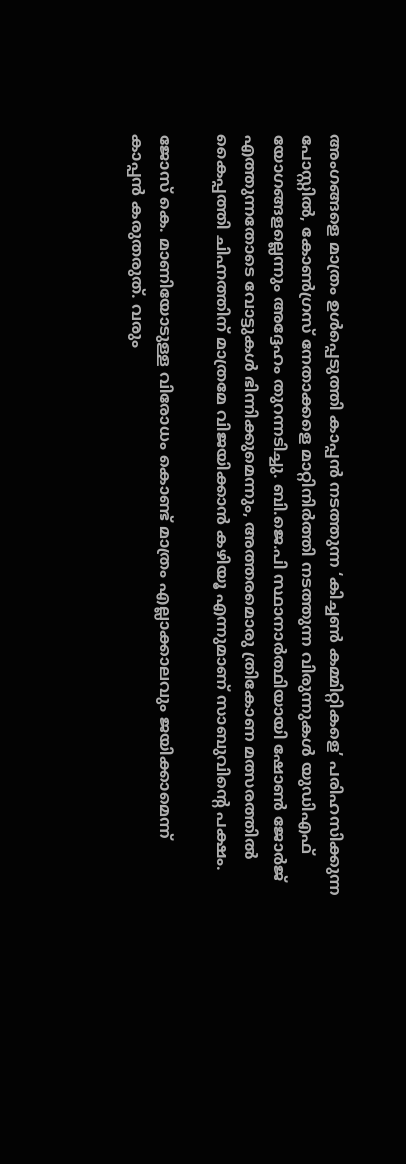അംഗങ്ങളെ മാത്രം ഉൾപ്പെടുത്തി കാപ്പൻ നടത്തുന്ന ‘കിച്ചൺ കമ്മിറ്റികളെ’ പരിഹസിക്കുന്ന പോസ്റ്റിൽ, കോൺഗ്രസ് നേതാക്കളെ മാറ്റിനിർത്തി നടത്തുന്ന വിരുന്നുകൾ യുഡിഎഫ് യോഗങ്ങളല്ലെന്നും അദ്ദേഹം തുറന്നടിച്ചു. ബി.ജെ.പി സ്ഥാനാർത്ഥിയായി ഷോൺ ജോർജ് എത്തുന്നതോടെ വോട്ടുകൾ ഭിന്നിക്കുമെന്നും, അത്തരമൊരു ത്രികോണ മത്സരത്തിൽ കൈപ്പത്തി ചിഹ്നത്തിന് മാത്രമേ വിജയിക്കാൻ കഴിയൂ എന്നുമാണ് സാബുവിന്റെ പക്ഷം.

ജോസ് കെ. മാണിയോടുള്ള വിരോധം കൊണ്ട് മാത്രം എല്ലാക്കാലവും ജയിക്കാമെന്ന് കാപ്പൻ കരുതരുത്. വരും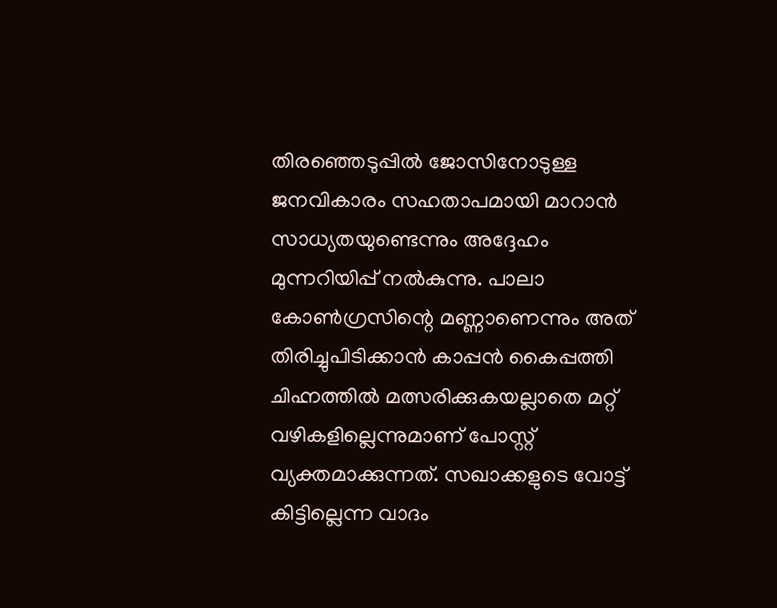തിരഞ്ഞെടുപ്പിൽ ജോസിനോടുള്ള ജനവികാരം സഹതാപമായി മാറാൻ സാധ്യതയുണ്ടെന്നും അദ്ദേഹം മുന്നറിയിപ്പ് നൽകുന്നു. പാലാ കോൺഗ്രസിന്റെ മണ്ണാണെന്നും അത് തിരിച്ചുപിടിക്കാൻ കാപ്പൻ കൈപ്പത്തി ചിഹ്നത്തിൽ മത്സരിക്കുകയല്ലാതെ മറ്റ് വഴികളില്ലെന്നുമാണ് പോസ്റ്റ് വ്യക്തമാക്കുന്നത്. സഖാക്കളുടെ വോട്ട് കിട്ടില്ലെന്ന വാദം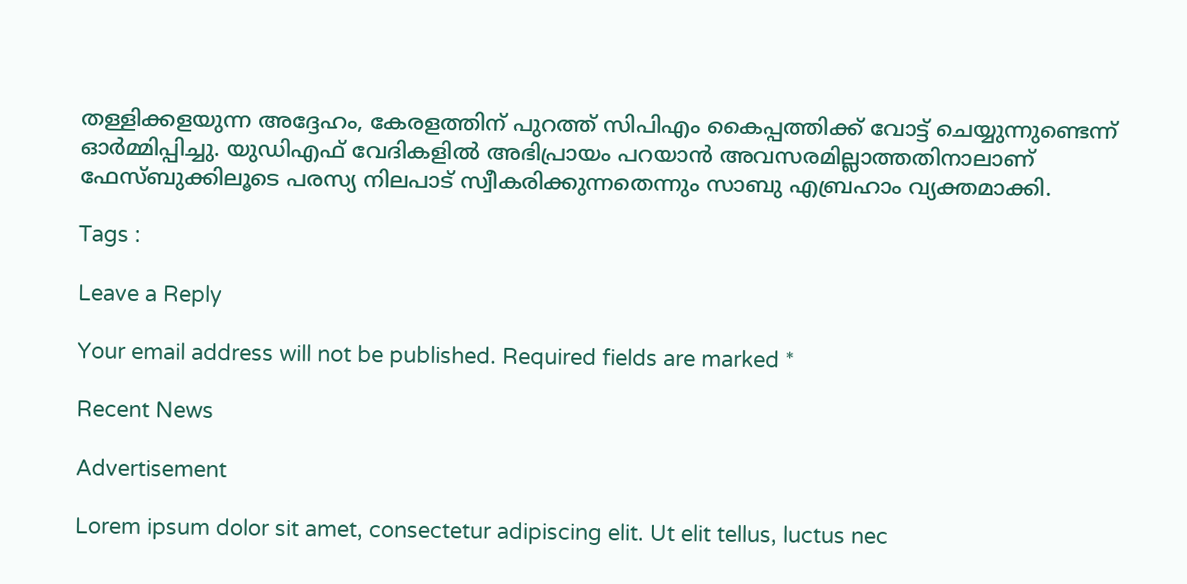തള്ളിക്കളയുന്ന അദ്ദേഹം, കേരളത്തിന് പുറത്ത് സിപിഎം കൈപ്പത്തിക്ക് വോട്ട് ചെയ്യുന്നുണ്ടെന്ന് ഓർമ്മിപ്പിച്ചു. യുഡിഎഫ് വേദികളിൽ അഭിപ്രായം പറയാൻ അവസരമില്ലാത്തതിനാലാണ് ഫേസ്ബുക്കിലൂടെ പരസ്യ നിലപാട് സ്വീകരിക്കുന്നതെന്നും സാബു എബ്രഹാം വ്യക്തമാക്കി.

Tags :

Leave a Reply

Your email address will not be published. Required fields are marked *

Recent News

Advertisement

Lorem ipsum dolor sit amet, consectetur adipiscing elit. Ut elit tellus, luctus nec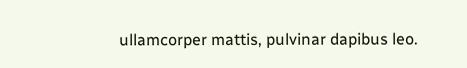ullamcorper mattis, pulvinar dapibus leo.